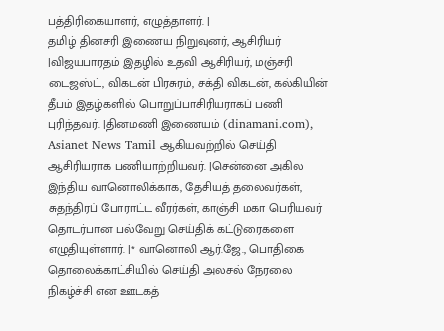பத்திரிகையாளர், எழுத்தாளர். |
தமிழ் தினசரி இணைய நிறுவுனர், ஆசிரியர் |விஜயபாரதம் இதழில் உதவி ஆசிரியர், மஞ்சரி டைஜஸ்ட், விகடன் பிரசுரம், சக்தி விகடன், கல்கியின் தீபம் இதழ்களில் பொறுப்பாசிரியராகப் பணி புரிந்தவர். |தினமணி இணையம் (dinamani.com), Asianet News Tamil ஆகியவற்றில் செய்தி ஆசிரியராக பணியாற்றியவர். |சென்னை அகில இந்திய வானொலிக்காக, தேசியத் தலைவர்கள், சுதந்திரப் போராட்ட வீரர்கள், காஞ்சி மகா பெரியவர் தொடர்பான பல்வேறு செய்திக் கட்டுரைகளை எழுதியுள்ளார். |* வானொலி ஆர்.ஜே., பொதிகை தொலைக்காட்சியில் செய்தி அலசல் நேரலை நிகழ்ச்சி என ஊடகத்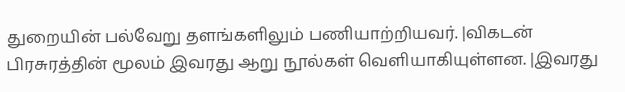துறையின் பல்வேறு தளங்களிலும் பணியாற்றியவர். |விகடன் பிரசுரத்தின் மூலம் இவரது ஆறு நூல்கள் வெளியாகியுள்ளன. |இவரது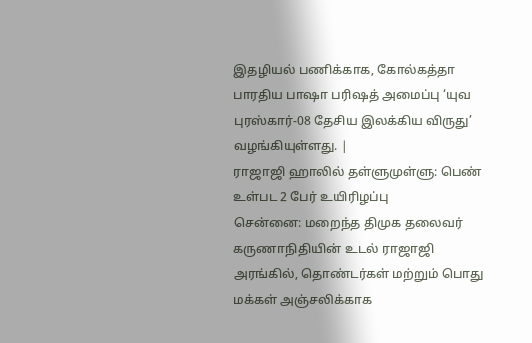இதழியல் பணிக்காக, கோல்கத்தா பாரதிய பாஷா பரிஷத் அமைப்பு ‘யுவ புரஸ்கார்-08 தேசிய இலக்கிய விருது’ வழங்கியுள்ளது. |
ராஜாஜி ஹாலில் தள்ளுமுள்ளு: பெண் உள்பட 2 பேர் உயிரிழப்பு
சென்னை: மறைந்த திமுக தலைவர் கருணாநிதியின் உடல் ராஜாஜி அரங்கில், தொண்டர்கள் மற்றும் பொது மக்கள் அஞ்சலிக்காக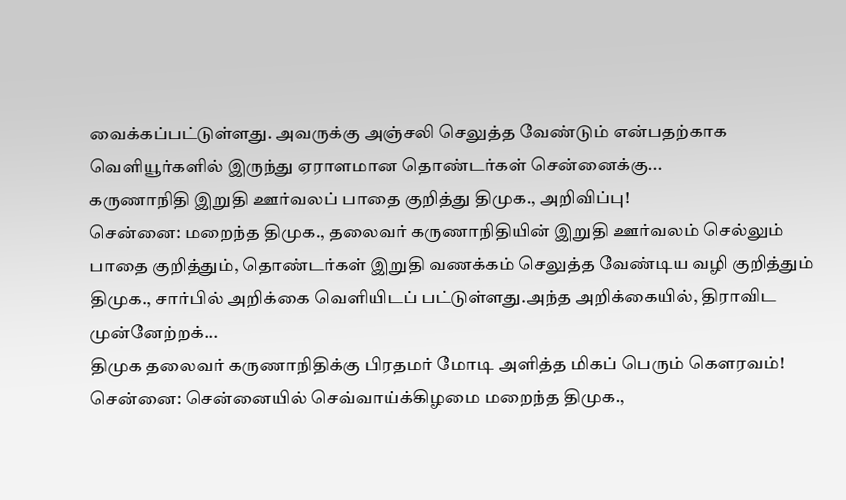வைக்கப்பட்டுள்ளது. அவருக்கு அஞ்சலி செலுத்த வேண்டும் என்பதற்காக வெளியூர்களில் இருந்து ஏராளமான தொண்டர்கள் சென்னைக்கு...
கருணாநிதி இறுதி ஊர்வலப் பாதை குறித்து திமுக., அறிவிப்பு!
சென்னை: மறைந்த திமுக., தலைவர் கருணாநிதியின் இறுதி ஊர்வலம் செல்லும் பாதை குறித்தும், தொண்டர்கள் இறுதி வணக்கம் செலுத்த வேண்டிய வழி குறித்தும் திமுக., சார்பில் அறிக்கை வெளியிடப் பட்டுள்ளது.அந்த அறிக்கையில், திராவிட முன்னேற்றக்...
திமுக தலைவர் கருணாநிதிக்கு பிரதமர் மோடி அளித்த மிகப் பெரும் கௌரவம்!
சென்னை: சென்னையில் செவ்வாய்க்கிழமை மறைந்த திமுக.,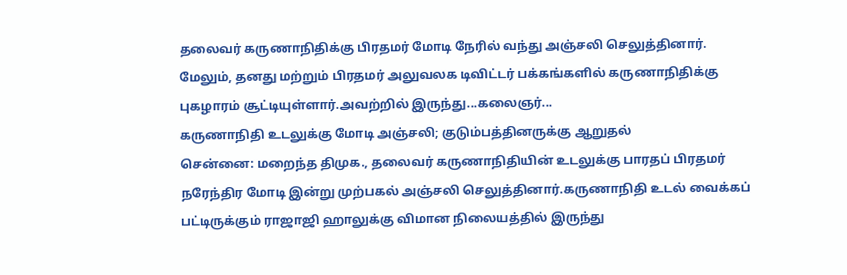தலைவர் கருணாநிதிக்கு பிரதமர் மோடி நேரில் வந்து அஞ்சலி செலுத்தினார். மேலும், தனது மற்றும் பிரதமர் அலுவலக டிவிட்டர் பக்கங்களில் கருணாநிதிக்கு புகழாரம் சூட்டியுள்ளார்.அவற்றில் இருந்து...கலைஞர்...
கருணாநிதி உடலுக்கு மோடி அஞ்சலி; குடும்பத்தினருக்கு ஆறுதல்
சென்னை: மறைந்த திமுக., தலைவர் கருணாநிதியின் உடலுக்கு பாரதப் பிரதமர் நரேந்திர மோடி இன்று முற்பகல் அஞ்சலி செலுத்தினார்.கருணாநிதி உடல் வைக்கப் பட்டிருக்கும் ராஜாஜி ஹாலுக்கு விமான நிலையத்தில் இருந்து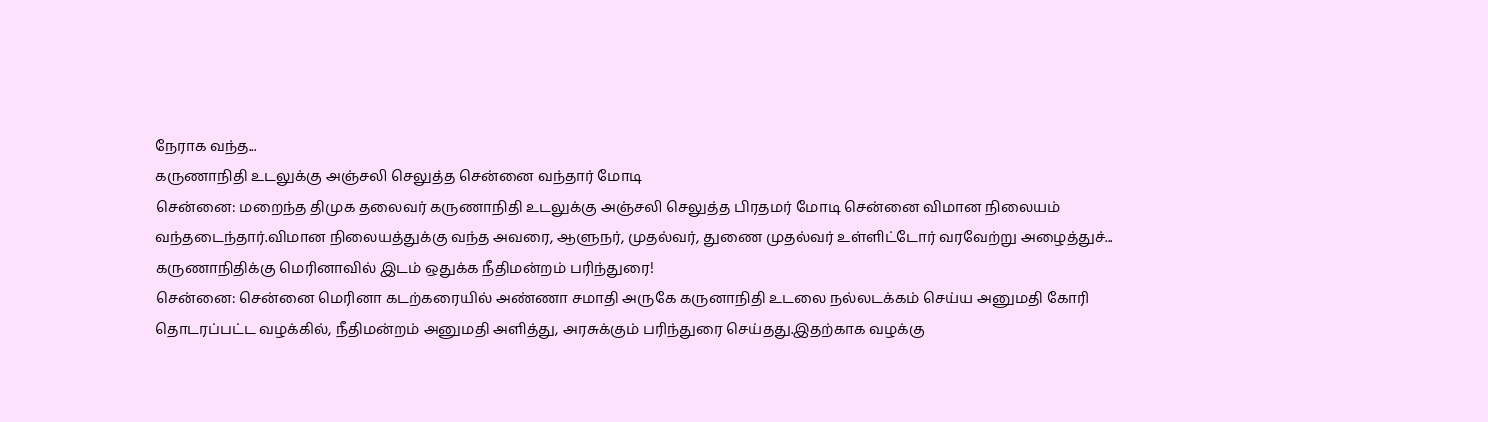நேராக வந்த...
கருணாநிதி உடலுக்கு அஞ்சலி செலுத்த சென்னை வந்தார் மோடி
சென்னை: மறைந்த திமுக தலைவர் கருணாநிதி உடலுக்கு அஞ்சலி செலுத்த பிரதமர் மோடி சென்னை விமான நிலையம் வந்தடைந்தார்.விமான நிலையத்துக்கு வந்த அவரை, ஆளுநர், முதல்வர், துணை முதல்வர் உள்ளிட்டோர் வரவேற்று அழைத்துச்...
கருணாநிதிக்கு மெரினாவில் இடம் ஒதுக்க நீதிமன்றம் பரிந்துரை!
சென்னை: சென்னை மெரினா கடற்கரையில் அண்ணா சமாதி அருகே கருனாநிதி உடலை நல்லடக்கம் செய்ய அனுமதி கோரி தொடரப்பட்ட வழக்கில், நீதிமன்றம் அனுமதி அளித்து, அரசுக்கும் பரிந்துரை செய்தது.இதற்காக வழக்கு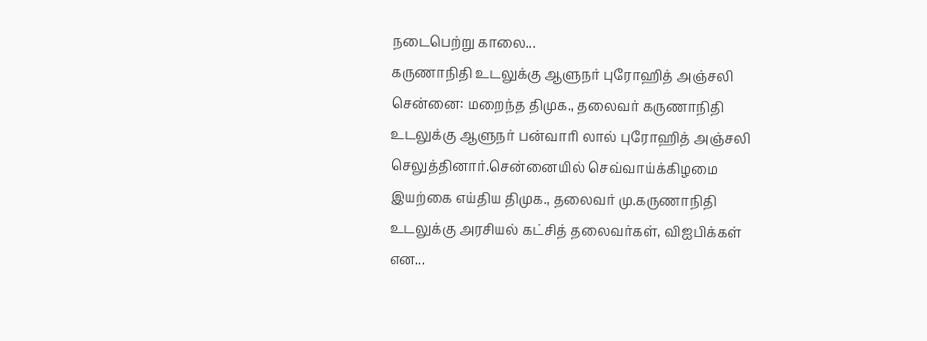நடைபெற்று காலை...
கருணாநிதி உடலுக்கு ஆளுநர் புரோஹித் அஞ்சலி
சென்னை: மறைந்த திமுக., தலைவர் கருணாநிதி உடலுக்கு ஆளுநர் பன்வாரி லால் புரோஹித் அஞ்சலி செலுத்தினார்.சென்னையில் செவ்வாய்க்கிழமை இயற்கை எய்திய திமுக., தலைவர் மு.கருணாநிதி உடலுக்கு அரசியல் கட்சித் தலைவர்கள், விஐபிக்கள் என...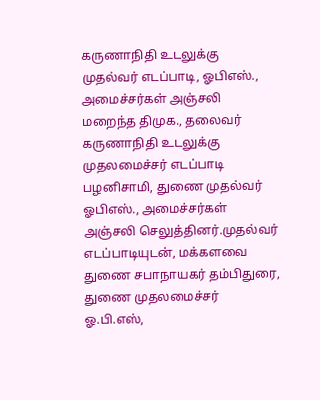கருணாநிதி உடலுக்கு முதல்வர் எடப்பாடி, ஓபிஎஸ்., அமைச்சர்கள் அஞ்சலி
மறைந்த திமுக., தலைவர் கருணாநிதி உடலுக்கு முதலமைச்சர் எடப்பாடி பழனிசாமி, துணை முதல்வர் ஓபிஎஸ்., அமைச்சர்கள் அஞ்சலி செலுத்தினர்.முதல்வர் எடப்பாடியுடன், மக்களவை துணை சபாநாயகர் தம்பிதுரை, துணை முதலமைச்சர் ஓ.பி.எஸ்,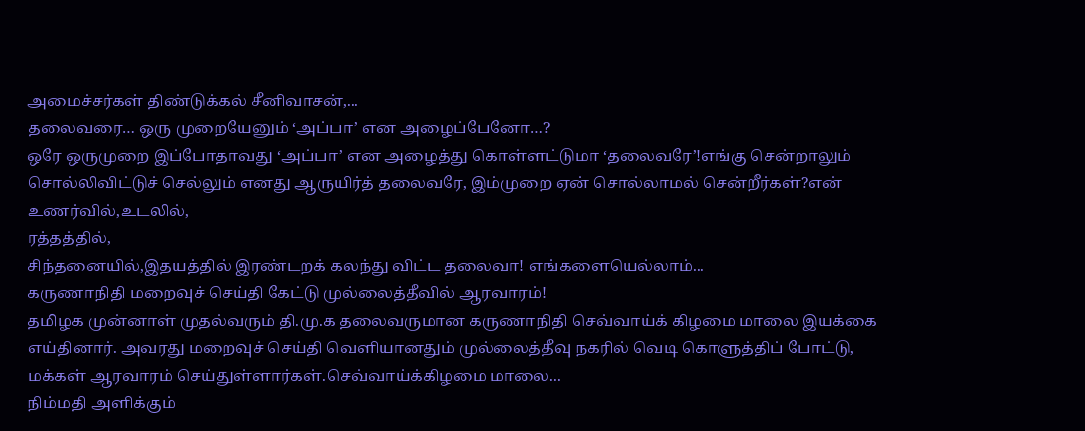அமைச்சர்கள் திண்டுக்கல் சீனிவாசன்,...
தலைவரை… ஒரு முறையேனும் ‘அப்பா’ என அழைப்பேனோ…?
ஒரே ஒருமுறை இப்போதாவது ‘அப்பா’ என அழைத்து கொள்ளட்டுமா ‘தலைவரே’!எங்கு சென்றாலும் சொல்லிவிட்டுச் செல்லும் எனது ஆருயிர்த் தலைவரே, இம்முறை ஏன் சொல்லாமல் சென்றீர்கள்?என் உணர்வில்,உடலில்,
ரத்தத்தில்,
சிந்தனையில்,இதயத்தில் இரண்டறக் கலந்து விட்ட தலைவா! எங்களையெல்லாம்...
கருணாநிதி மறைவுச் செய்தி கேட்டு முல்லைத்தீவில் ஆரவாரம்!
தமிழக முன்னாள் முதல்வரும் தி.மு.க தலைவருமான கருணாநிதி செவ்வாய்க் கிழமை மாலை இயக்கை எய்தினார். அவரது மறைவுச் செய்தி வெளியானதும் முல்லைத்தீவு நகரில் வெடி கொளுத்திப் போட்டு, மக்கள் ஆரவாரம் செய்துள்ளார்கள்.செவ்வாய்க்கிழமை மாலை...
நிம்மதி அளிக்கும்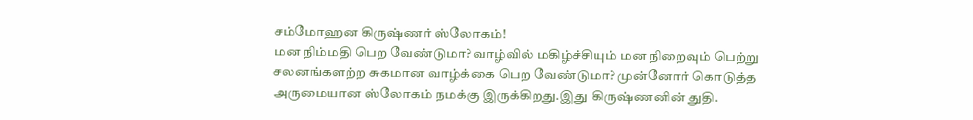சம்மோஹன கிருஷ்ணர் ஸ்லோகம்!
மன நிம்மதி பெற வேண்டுமா? வாழ்வில் மகிழ்ச்சியும் மன நிறைவும் பெற்று சலனங்களற்ற சுகமான வாழ்க்கை பெற வேண்டுமா? முன்னோர் கொடுத்த அருமையான ஸ்லோகம் நமக்கு இருக்கிறது.இது கிருஷ்ணனின் துதி.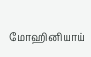மோஹினியாய்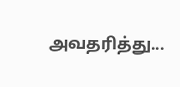அவதரித்து...